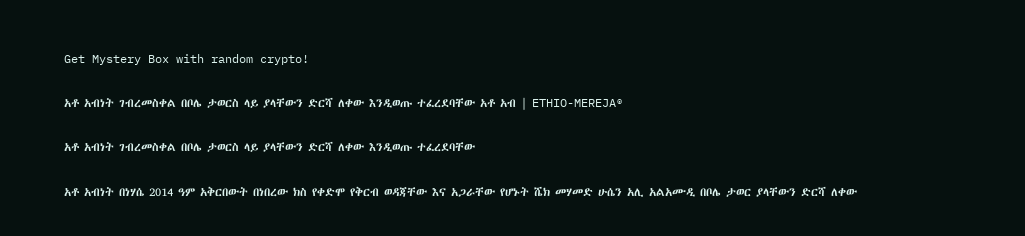Get Mystery Box with random crypto!

አቶ አብነት ገብረመስቀል በቦሌ ታወርስ ላይ ያላቸውን ድርሻ ለቀው እንዲወጡ ተፈረደባቸው አቶ አብ | ETHIO-MEREJA®

አቶ አብነት ገብረመስቀል በቦሌ ታወርስ ላይ ያላቸውን ድርሻ ለቀው እንዲወጡ ተፈረደባቸው

አቶ አብነት በነሃሴ 2014 ዓም አቅርበውት በነበረው ክስ የቀድሞ የቅርብ ወዳጃቸው እና አጋራቸው የሆኑት ሼክ መሃመድ ሁሴን አሊ አልአሙዲ በቦሌ ታወር ያላቸውን ድርሻ ለቀው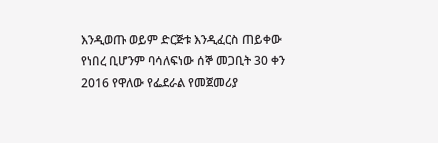እንዲወጡ ወይም ድርጅቱ እንዲፈርስ ጠይቀው የነበረ ቢሆንም ባሳለፍነው ሰኞ መጋቢት 30 ቀን 2016 የዋለው የፌደራል የመጀመሪያ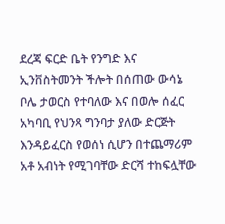ደረጃ ፍርድ ቤት የንግድ እና ኢንቨስትመንት ችሎት በሰጠው ውሳኔ ቦሌ ታወርስ የተባለው እና በወሎ ሰፈር አካባቢ የህንጻ ግንባታ ያለው ድርጅት እንዳይፈርስ የወሰነ ሲሆን በተጨማሪም አቶ አብነት የሚገባቸው ድርሻ ተከፍሏቸው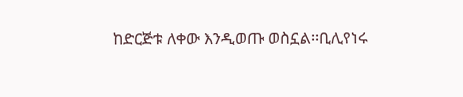ከድርጅቱ ለቀው እንዲወጡ ወስኗል፡፡ቢሊየነሩ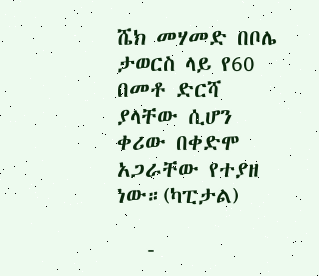ሼክ መሃመድ በቦሌ ታወርስ ላይ የ60 በመቶ ድርሻ ያላቸው ሲሆን ቀሪው በቀድሞ አጋራቸው የተያዘ ነው።(ካፒታል)

   -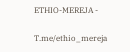ETHIO-MEREJA -

T.me/ethio_mereja